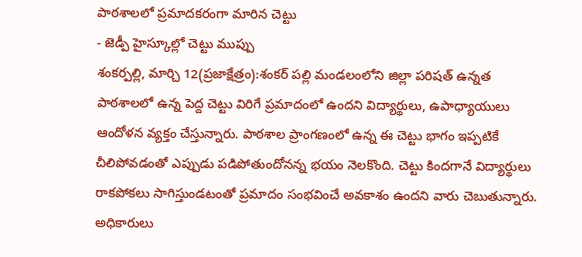పాఠశాలలో ప్రమాదకరంగా మారిన చెట్టు
- జెడ్పీ హైస్కూల్లో చెట్టు ముప్పు
శంకర్పల్లి, మార్చి 12(ప్రజాక్షేత్రం):శంకర్ పల్లి మండలంలోని జిల్లా పరిషత్ ఉన్నత పాఠశాలలో ఉన్న పెద్ద చెట్టు విరిగే ప్రమాదంలో ఉందని విద్యార్థులు, ఉపాధ్యాయులు ఆందోళన వ్యక్తం చేస్తున్నారు. పాఠశాల ప్రాంగణంలో ఉన్న ఈ చెట్టు భాగం ఇప్పటికే చీలిపోవడంతో ఎప్పుడు పడిపోతుందోనన్న భయం నెలకొంది. చెట్టు కిందగానే విద్యార్థులు రాకపోకలు సాగిస్తుండటంతో ప్రమాదం సంభవించే అవకాశం ఉందని వారు చెబుతున్నారు. అధికారులు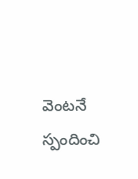వెంటనే స్పందించి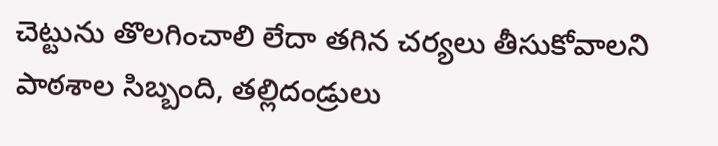చెట్టును తొలగించాలి లేదా తగిన చర్యలు తీసుకోవాలని పాఠశాల సిబ్బంది, తల్లిదండ్రులు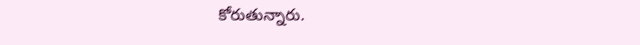కోరుతున్నారు.